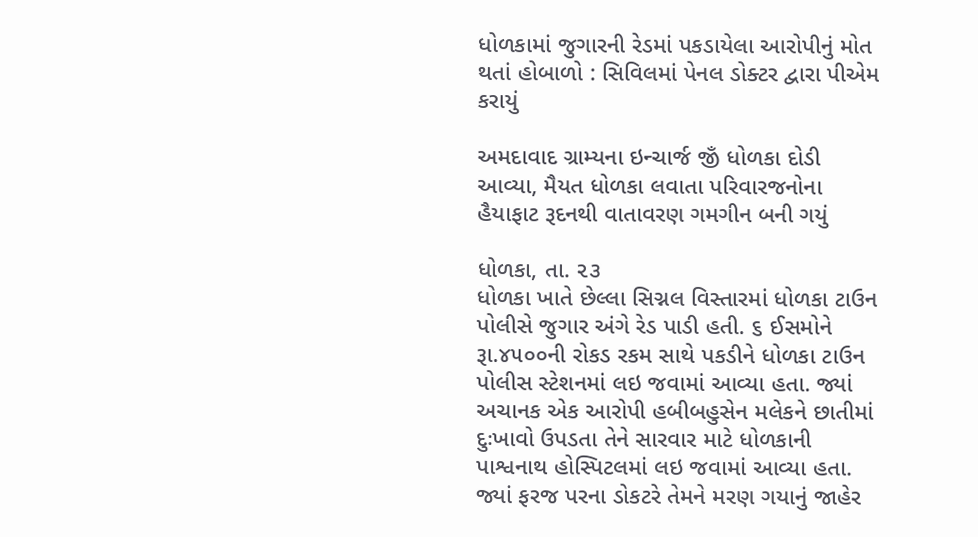ધોળકામાં જુગારની રેડમાં પકડાયેલા આરોપીનું મોત થતાં હોબાળો : સિવિલમાં પેનલ ડોક્ટર દ્વારા પીએમ કરાયું

અમદાવાદ ગ્રામ્યના ઇન્ચાર્જ જીઁ ધોળકા દોડી આવ્યા, મૈયત ધોળકા લવાતા પરિવારજનોના હૈયાફાટ રૂદનથી વાતાવરણ ગમગીન બની ગયું

ધોળકા, તા. ૨૩
ધોળકા ખાતે છેલ્લા સિગ્નલ વિસ્તારમાં ધોળકા ટાઉન પોલીસે જુગાર અંગે રેડ પાડી હતી. ૬ ઈસમોને રૂા.૪૫૦૦ની રોકડ રકમ સાથે પકડીને ધોળકા ટાઉન પોલીસ સ્ટેશનમાં લઇ જવામાં આવ્યા હતા. જ્યાં અચાનક એક આરોપી હબીબહુસેન મલેકને છાતીમાં દુઃખાવો ઉપડતા તેને સારવાર માટે ધોળકાની પાશ્વનાથ હોસ્પિટલમાં લઇ જવામાં આવ્યા હતા. જ્યાં ફરજ પરના ડોકટરે તેમને મરણ ગયાનું જાહેર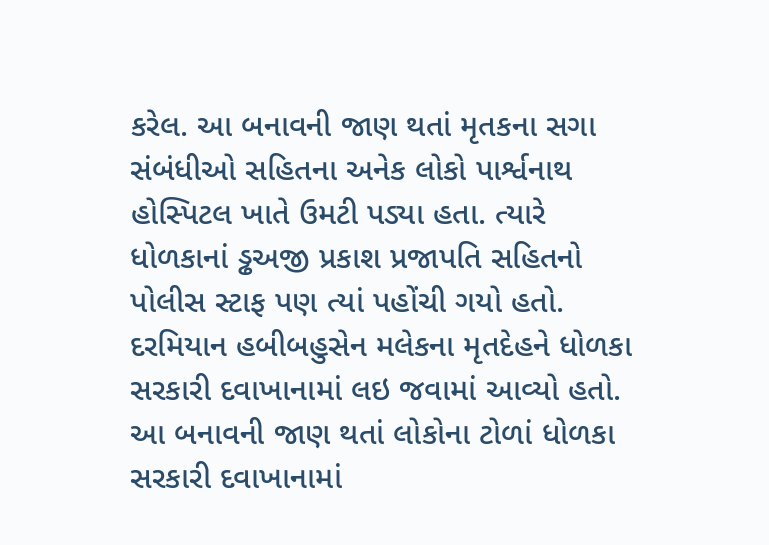કરેલ. આ બનાવની જાણ થતાં મૃતકના સગા સંબંધીઓ સહિતના અનેક લોકો પાર્શ્વનાથ હોસ્પિટલ ખાતે ઉમટી પડ્યા હતા. ત્યારે ધોળકાનાં ડ્ઢઅજી પ્રકાશ પ્રજાપતિ સહિતનો પોલીસ સ્ટાફ પણ ત્યાં પહોંચી ગયો હતો. દરમિયાન હબીબહુસેન મલેકના મૃતદેહને ધોળકા સરકારી દવાખાનામાં લઇ જવામાં આવ્યો હતો. આ બનાવની જાણ થતાં લોકોના ટોળાં ધોળકા સરકારી દવાખાનામાં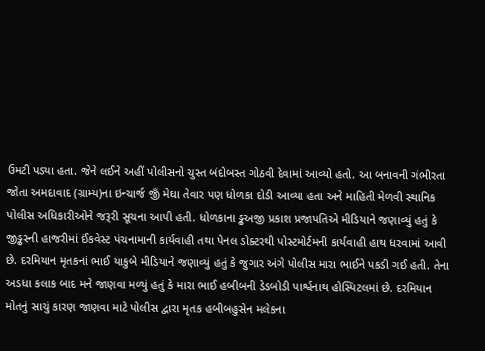ઉમટી પડ્યા હતા. જેને લઈને અહીં પોલીસનો ચુસ્ત બંદોબસ્ત ગોઠવી દેવામાં આવ્યો હતો. આ બનાવની ગંભીરતા જોતા અમદાવાદ (ગ્રામ્ય)ના ઇન્ચાર્જ જીઁ મેઘા તેવાર પણ ધોળકા દોડી આવ્યા હતા અને માહિતી મેળવી સ્થાનિક પોલીસ અધિકારીઓને જરૂરી સૂચના આપી હતી. ધોળકાના ડ્ઢઅજી પ્રકાશ પ્રજાપતિએ મીડિયાને જણાવ્યું હતું કે જીડ્ઢસ્ની હાજરીમાં ઈંકવેસ્ટ પંચનામાની કાર્યવાહી તથા પેનલ ડોક્ટરથી પોસ્ટમોર્ટમની કાર્યવાહી હાથ ધરવામાં આવી છે. દરમિયાન મૃતકનાં ભાઈ યાકુબે મીડિયાને જણાવ્યું હતું કે જુગાર અંગે પોલીસ મારા ભાઈને પકડી ગઈ હતી. તેના અડધા કલાક બાદ મને જાણવા મળ્યું હતું કે મારા ભાઈ હબીબની ડેડબોડી પાર્શ્વનાથ હોસ્પિટલમાં છે. દરમિયાન મોતનું સાચું કારણ જાણવા માટે પોલીસ દ્વારા મૃતક હબીબહુસેન મલેકના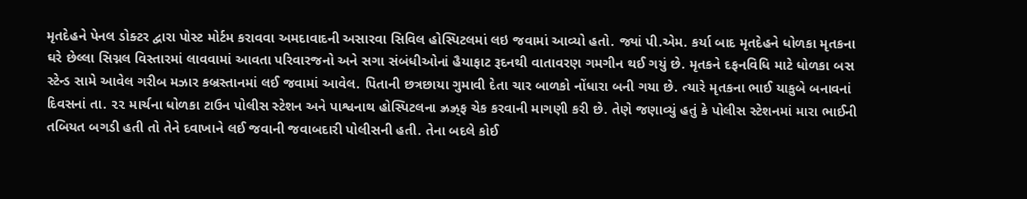મૃતદેહને પેનલ ડોક્ટર દ્વારા પોસ્ટ મોર્ટમ કરાવવા અમદાવાદની અસારવા સિવિલ હોસ્પિટલમાં લઇ જવામાં આવ્યો હતો. જ્યાં પી.એમ. કર્યા બાદ મૃતદેહને ધોળકા મૃતકના ઘરે છેલ્લા સિગ્નલ વિસ્તારમાં લાવવામાં આવતા પરિવારજનો અને સગા સંબંધીઓનાં હૈયાફાટ રૂદનથી વાતાવરણ ગમગીન થઈ ગયું છે. મૃતકને દફનવિધિ માટે ધોળકા બસ સ્ટેન્ડ સામે આવેલ ગરીબ મઝાર કબ્રસ્તાનમાં લઈ જવામાં આવેલ. પિતાની છત્રછાયા ગુમાવી દેતા ચાર બાળકો નોંધારા બની ગયા છે. ત્યારે મૃતકના ભાઈ યાકુબે બનાવનાં દિવસનાં તા. ૨૨ માર્ચના ધોળકા ટાઉન પોલીસ સ્ટેશન અને પાશ્વનાથ હોસ્પિટલના ઝ્રઝ્ર્‌ફ ચેક કરવાની માગણી કરી છે. તેણે જણાવ્યું હતું કે પોલીસ સ્ટેશનમાં મારા ભાઈની તબિયત બગડી હતી તો તેને દવાખાને લઈ જવાની જવાબદારી પોલીસની હતી. તેના બદલે કોઈ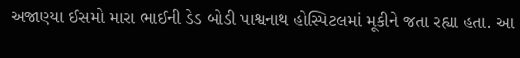અજાણ્યા ઈસમો મારા ભાઈની ડેડ બોડી પાશ્વનાથ હોસ્પિટલમાં મૂકીને જતા રહ્યા હતા. આ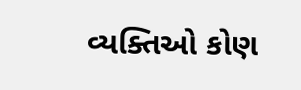વ્યક્તિઓ કોણ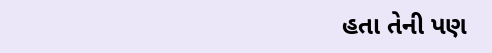હતા તેની પણ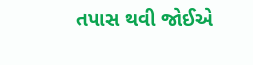તપાસ થવી જોઈએ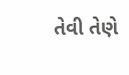તેવી તેણે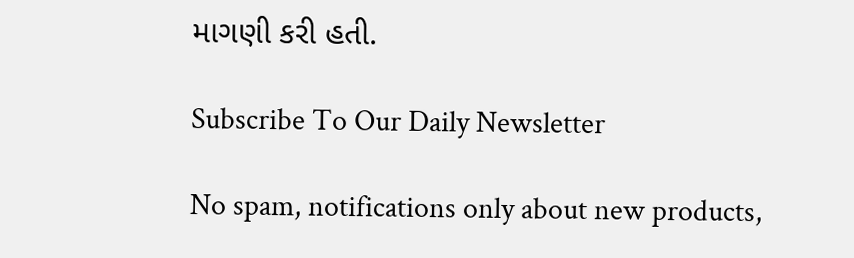માગણી કરી હતી.

Subscribe To Our Daily Newsletter

No spam, notifications only about new products,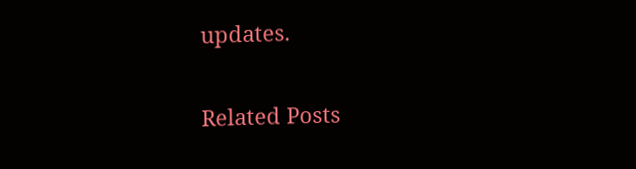updates.

Related Posts